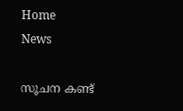Home
News

സൂചന കണ്ട്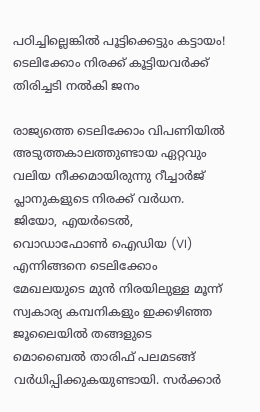പഠിച്ചില്ലെങ്കിൽ പൂട്ടിക്കെട്ടും കട്ടായം! ടെലിക്കോം നിരക്ക് കൂട്ടിയവർക്ക് തിരിച്ചടി നൽകി ജനം

രാജ്യത്തെ ടെലിക്കോം വിപണിയിൽ അ‌ടുത്തകാലത്തുണ്ടായ ഏറ്റവും വലിയ നീക്കമായിരുന്നു റീച്ചാർജ് പ്ലാനുകളുടെ നിരക്ക് വർധന. ജിയോ, എയർടെൽ, വൊഡാഫോൺ ഐഡിയ (VI) എന്നിങ്ങനെ ടെലിക്കോം മേഖലയുടെ മുൻ നിരയിലുള്ള മൂന്ന് സ്വകാര്യ കമ്പനികളും ഇക്കഴിഞ്ഞ ജൂലൈയിൽ തങ്ങളുടെ മൊബൈൽ താരിഫ് പലമടങ്ങ് വർധിപ്പിക്കുകയുണ്ടായി. സർക്കാർ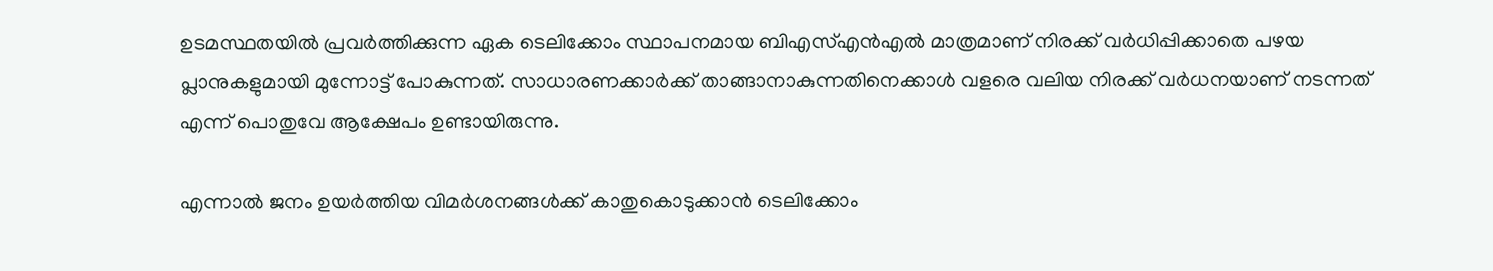ഉടമസ്ഥതയിൽ പ്രവർത്തിക്കുന്ന ഏക ടെലിക്കോം സ്ഥാപനമായ ബിഎസ്എൻഎൽ മാത്രമാണ് നിരക്ക് വർധിപ്പിക്കാതെ പഴയ പ്ലാനുകളുമായി മുന്നോട്ട് പോകുന്നത്. സാധാരണക്കാർക്ക് താങ്ങാനാകുന്നതിനെക്കാൾ വളരെ വലിയ നിരക്ക് വർധനയാണ് നടന്നത് എന്ന് പൊതുവേ ആക്ഷേപം ഉണ്ടായിരുന്നു.

എന്നാൽ ജനം ഉയർത്തിയ വിമർശനങ്ങൾക്ക് കാതുകൊടുക്കാൻ ടെലിക്കോം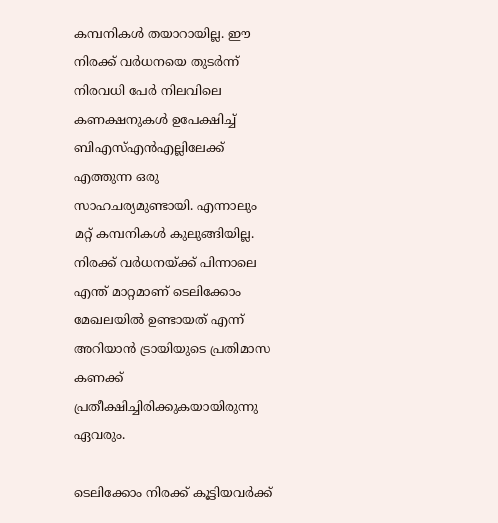കമ്പനികൾ തയാറായില്ല. ഈ നിരക്ക് വർധനയെ തുടർന്ന് നിരവധി പേർ നിലവിലെ കണക്ഷനുകൾ ഉപേക്ഷിച്ച് ബിഎസ്എൻഎല്ലിലേക്ക് എത്തുന്ന ഒരു സാഹചര്യമുണ്ടായി. എന്നാലും മറ്റ് കമ്പനികൾ കുലുങ്ങിയില്ല. നിരക്ക് വർധനയ്ക്ക് പിന്നാലെ എന്ത് മാറ്റമാണ് ടെലിക്കോം മേഖലയിൽ ഉണ്ടായത് എന്ന് അ‌റിയാൻ ട്രായിയുടെ പ്രതിമാസ കണക്ക് പ്രതീക്ഷിച്ചിരിക്കുകയായിരുന്നു ഏവരും.

ടെലിക്കോം നിരക്ക് കൂട്ടിയവർക്ക്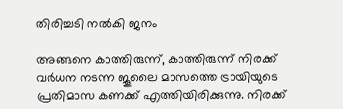തിരിച്ചടി നൽകി ജനം

അ‌ങ്ങനെ കാത്തിരുന്ന്, കാത്തിരുന്ന് നിരക്ക് വർധന നടന്ന ജൂലൈ മാസത്തെ ട്രായിയുടെ പ്രതിമാസ കണക്ക് എത്തിയിരിക്കുന്നു. നിരക്ക്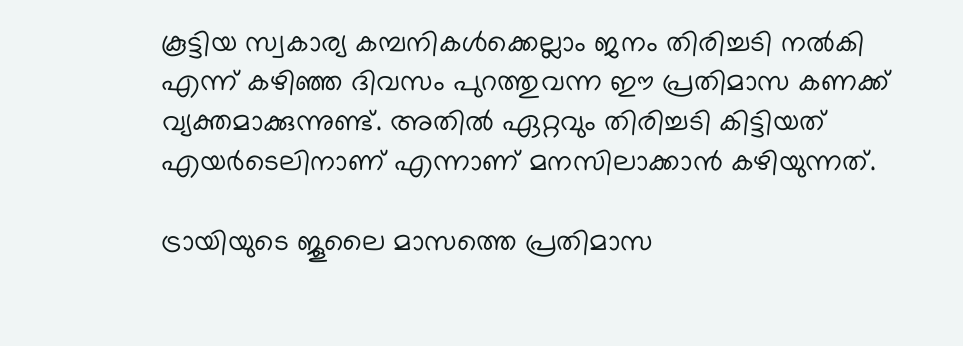കൂട്ടിയ സ്വകാര്യ കമ്പനികൾക്കെല്ലാം ജനം തിരിച്ചടി നൽകി എന്ന് കഴിഞ്ഞ ദിവസം പുറത്തുവന്ന ഈ പ്രതിമാസ കണക്ക് വ്യക്തമാക്കുന്നുണ്ട്. അ‌തിൽ ഏറ്റവും തിരിച്ചടി കിട്ടിയത് എയർടെലിനാണ് എന്നാണ് മനസിലാക്കാൻ കഴിയുന്നത്.

ട്രായിയുടെ ജൂലൈ മാസത്തെ പ്രതിമാസ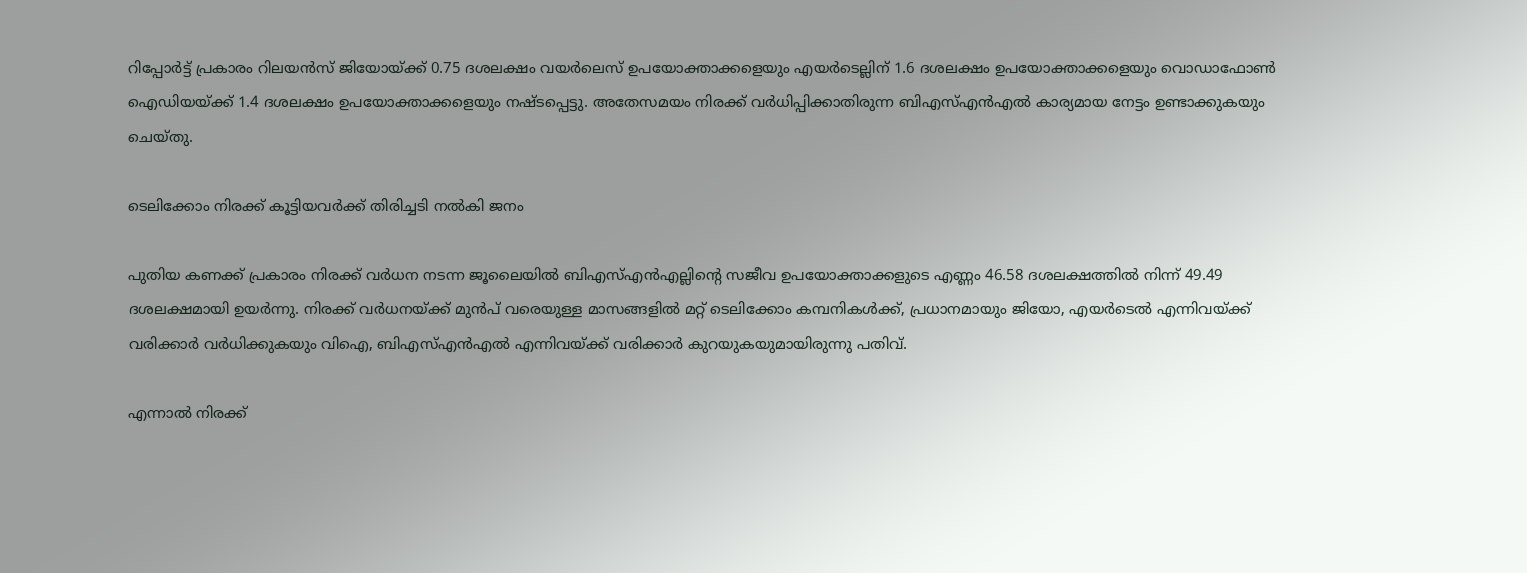റിപ്പോർട്ട് പ്രകാരം റിലയൻസ് ജിയോയ്ക്ക് 0.75 ദശലക്ഷം വയർലെസ് ഉപയോക്താക്കളെയും എയർടെല്ലിന് 1.6 ദശലക്ഷം ഉപയോക്താക്കളെയും വൊഡാഫോൺ ഐഡിയയ്ക്ക് 1.4 ദശലക്ഷം ഉപയോക്താക്കളെയും നഷ്ടപ്പെട്ടു. അ‌തേസമയം നിരക്ക് വർധിപ്പിക്കാതിരുന്ന ബിഎസ്എൻഎൽ കാര്യമായ നേട്ടം ഉണ്ടാക്കുകയും ചെയ്തു.

ടെലിക്കോം നിരക്ക് കൂട്ടിയവർക്ക് തിരിച്ചടി നൽകി ജനം

പുതിയ കണക്ക് പ്രകാരം നിരക്ക് വർധന നടന്ന ജൂലൈയിൽ ബിഎസ്എൻഎല്ലിൻ്റെ സജീവ ഉപയോക്താക്കളുടെ എണ്ണം 46.58 ദശലക്ഷത്തിൽ നിന്ന് 49.49 ദശലക്ഷമായി ഉയർന്നു. നിരക്ക് വർധനയ്ക്ക് മുൻപ് വരെയുള്ള മാസങ്ങളിൽ മറ്റ് ടെലിക്കോം കമ്പനികൾക്ക്, പ്രധാനമായും ജിയോ, എയർടെൽ എന്നിവയ്ക്ക് വരിക്കാർ വർധിക്കുകയും വിഐ, ബിഎസ്എൻഎൽ എന്നിവയ്ക്ക് വരിക്കാർ കുറയുകയുമായിരുന്നു പതിവ്.

എന്നാൽ നിരക്ക്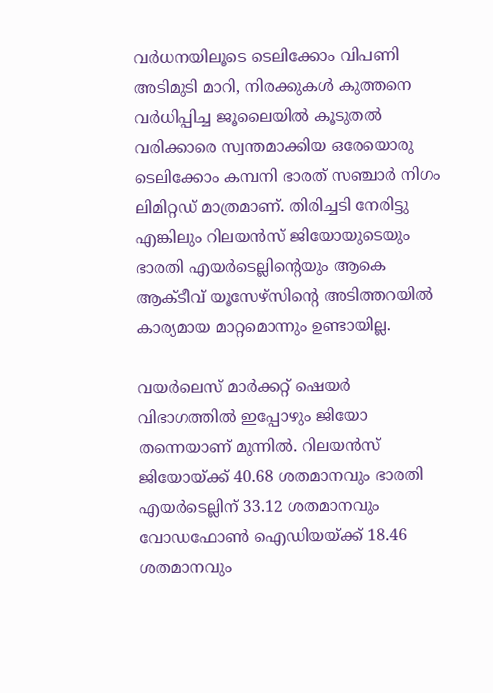വർധനയിലൂടെ ടെലിക്കോം വിപണി അ‌ടിമുടി മാറി, നിരക്കുകൾ കുത്തനെ വർധിപ്പിച്ച ജൂലൈയിൽ കൂടുതൽ വരിക്കാരെ സ്വന്തമാക്കിയ ഒരേയൊരു ടെലിക്കോം കമ്പനി ഭാരത് സഞ്ചാർ നിഗം ലിമിറ്റഡ് മാത്രമാണ്. തിരിച്ചടി നേരിട്ടു എങ്കിലും റിലയൻസ് ജിയോയുടെയും ഭാരതി എയർടെല്ലിൻ്റെയും ആകെ ആക്ടീവ് യൂസേഴ്സിന്റെ അടിത്തറയിൽ കാര്യമായ മാറ്റമൊന്നും ഉണ്ടായില്ല.

വയർലെസ് മാർക്കറ്റ് ഷെയർ വിഭാഗത്തിൽ ഇപ്പോഴും ജിയോ തന്നെയാണ് മുന്നിൽ. റിലയൻസ് ജിയോയ്ക്ക് 40.68 ശതമാനവും ഭാരതി എയർടെല്ലിന് 33.12 ശതമാനവും വോഡഫോൺ ഐഡിയയ്ക്ക് 18.46 ശതമാനവും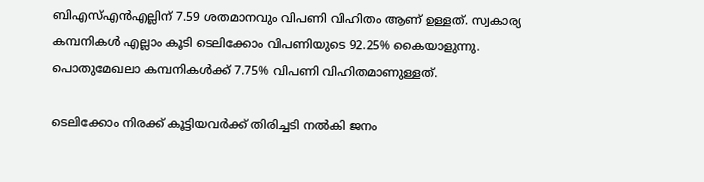ബിഎസ്എൻഎല്ലിന് 7.59 ശതമാനവും വിപണി വിഹിതം ആണ് ഉള്ളത്. സ്വകാര്യ കമ്പനികൾ എല്ലാം കൂടി ടെലിക്കോം വിപണിയുടെ 92.25% കൈയാളുന്നു. പൊതുമേഖലാ കമ്പനികൾക്ക് 7.75% വിപണി വിഹിതമാണുള്ളത്.

ടെലിക്കോം നിരക്ക് കൂട്ടിയവർക്ക് തിരിച്ചടി നൽകി ജനം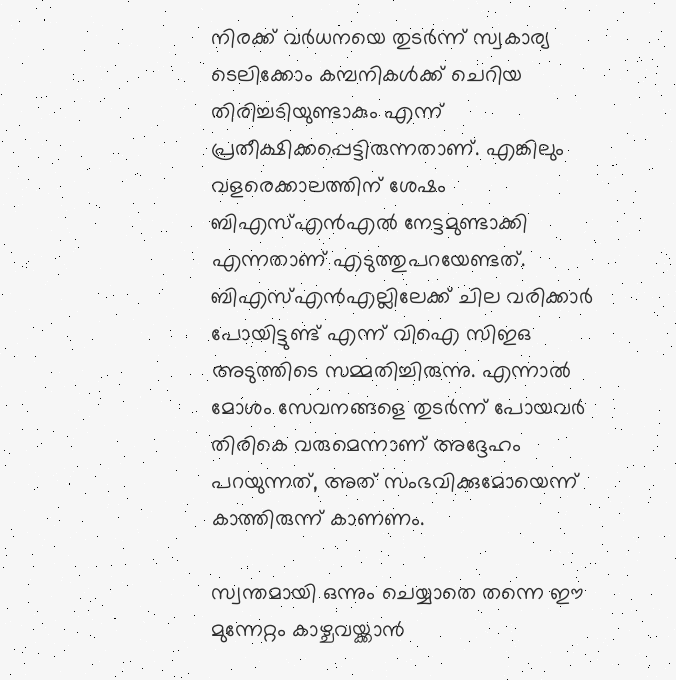നിരക്ക് വർധനയെ തുടർന്ന് സ്വകാര്യ ടെലിക്കോം കമ്പനികൾക്ക് ചെറിയ തിരിച്ചടിയുണ്ടാകും എന്ന് പ്രതീക്ഷിക്കപ്പെട്ടിരുന്നതാണ്. എങ്കിലും വളരെക്കാലത്തിന് ശേഷം ബിഎസ്എൻഎൽ നേട്ടമുണ്ടാക്കി എന്നതാണ് എടുത്തുപറയേണ്ടത്. ബിഎസ്എൻഎല്ലിലേക്ക് ചില വരിക്കാർ പോയിട്ടുണ്ട് എന്ന് വിഐ സിഇഒ അ‌ടുത്തിടെ സമ്മതിച്ചിരുന്നു. എന്നാൽ മോശം സേവനങ്ങളെ തുടർന്ന് പോയവർ തിരികെ വരുമെന്നാണ് അ‌ദ്ദേഹം പറയുന്നത്, അ‌ത് സംഭവിക്കുമോയെന്ന് കാത്തിരുന്ന് കാണണം.

സ്വന്തമായി ഒന്നും ചെയ്യാതെ തന്നെ ഈ മുന്നേറ്റം കാഴ്ചവയ്ക്കാൻ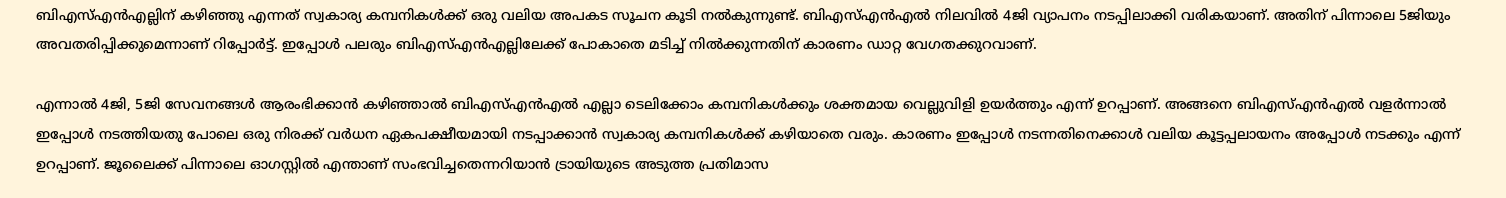ബിഎസ്എൻഎല്ലിന് കഴിഞ്ഞു എന്നത് സ്വകാര്യ കമ്പനികൾക്ക് ഒരു വലിയ അ‌പകട സൂചന കൂടി നൽകുന്നുണ്ട്. ബിഎസ്എൻഎൽ നിലവിൽ 4ജി വ്യാപനം നടപ്പിലാക്കി വരികയാണ്. അ‌തിന് പിന്നാലെ 5ജിയും അ‌വതരിപ്പിക്കുമെന്നാണ് റിപ്പോർട്ട്. ഇപ്പോൾ പലരും ബിഎസ്എൻഎല്ലിലേക്ക് പോകാതെ മടിച്ച് നിൽക്കുന്നതിന് കാരണം ഡാറ്റ വേഗതക്കുറവാണ്.

എന്നാൽ 4ജി, 5ജി സേവനങ്ങൾ ആരംഭിക്കാൻ കഴിഞ്ഞാൽ ബിഎസ്എൻഎൽ എല്ലാ ടെലിക്കോം കമ്പനികൾക്കും ശക്തമായ വെല്ലുവിളി ഉയർത്തും എന്ന് ഉറപ്പാണ്. അ‌ങ്ങനെ ബിഎസ്എൻഎൽ വളർന്നാൽ ഇപ്പോൾ നടത്തിയതു പോലെ ഒരു നിരക്ക് വർധന ഏകപക്ഷീയമായി നടപ്പാക്കാൻ സ്വകാര്യ കമ്പനികൾക്ക് കഴിയാതെ വരും. കാരണം ഇപ്പോൾ നടന്നതിനെക്കാൾ വലിയ കൂട്ടപ്പലായനം അ‌പ്പോൾ നടക്കും എന്ന് ഉറപ്പാണ്. ജൂലൈക്ക് പിന്നാലെ ഓഗസ്റ്റിൽ എന്താണ് സംഭവിച്ചതെന്നറിയാൻ ട്രായിയുടെ അ‌ടുത്ത പ്രതിമാസ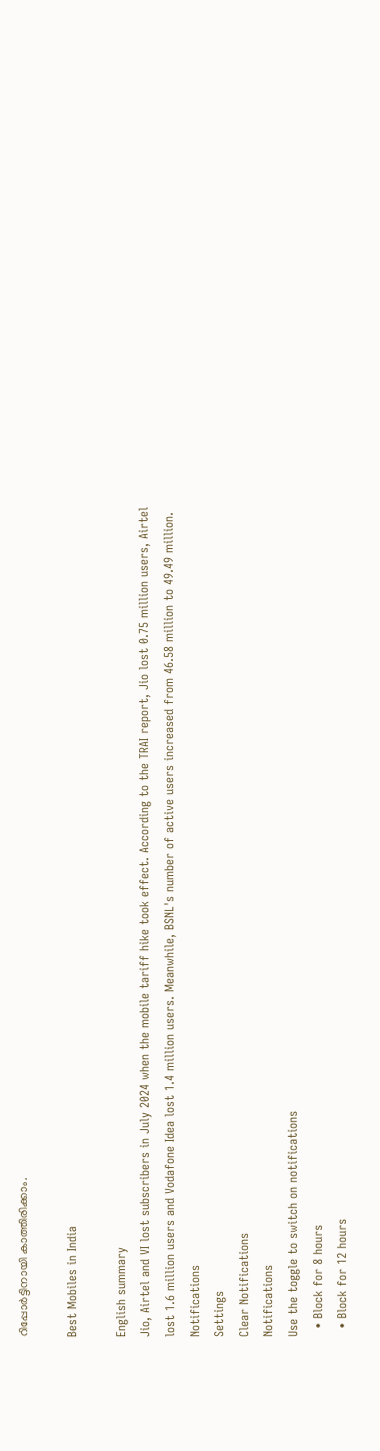റിപ്പോർട്ടിനായി കാത്തിരിക്കാം.

Best Mobiles in India

English summary
Jio, Airtel and VI lost subscribers in July 2024 when the mobile tariff hike took effect. According to the TRAI report, Jio lost 0.75 million users, Airtel lost 1.6 million users and Vodafone Idea lost 1.4 million users. Meanwhile, BSNL's number of active users increased from 46.58 million to 49.49 million.
Notifications
Settings
Clear Notifications
Notifications
Use the toggle to switch on notifications
  • Block for 8 hours
  • Block for 12 hours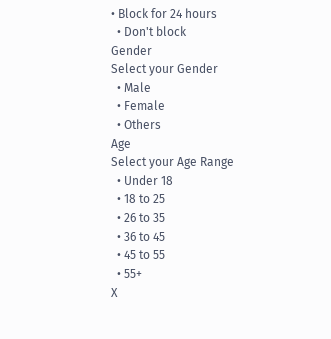• Block for 24 hours
  • Don't block
Gender
Select your Gender
  • Male
  • Female
  • Others
Age
Select your Age Range
  • Under 18
  • 18 to 25
  • 26 to 35
  • 36 to 45
  • 45 to 55
  • 55+
X